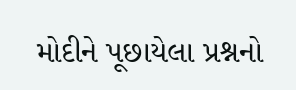મોદીને પૂછાયેલા પ્રશ્નનો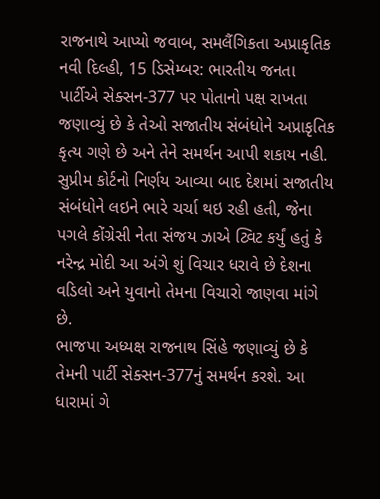રાજનાથે આપ્યો જવાબ, સમલૈંગિકતા અપ્રાકૃતિક
નવી દિલ્હી, 15 ડિસેમ્બર: ભારતીય જનતા પાર્ટીએ સેક્સન-377 પર પોતાનો પક્ષ રાખતા જણાવ્યું છે કે તેઓ સજાતીય સંબંધોને અપ્રાકૃતિક કૃત્ય ગણે છે અને તેને સમર્થન આપી શકાય નહી. સુપ્રીમ કોર્ટનો નિર્ણય આવ્યા બાદ દેશમાં સજાતીય સંબંધોને લઇને ભારે ચર્ચા થઇ રહી હતી, જેના પગલે કોંગ્રેસી નેતા સંજય ઝાએ ટ્વિટ કર્યું હતું કે નરેન્દ્ર મોદી આ અંગે શું વિચાર ધરાવે છે દેશના વડિલો અને યુવાનો તેમના વિચારો જાણવા માંગે છે.
ભાજપા અધ્યક્ષ રાજનાથ સિંહે જણાવ્યું છે કે તેમની પાર્ટી સેક્સન-377નું સમર્થન કરશે. આ ધારામાં ગે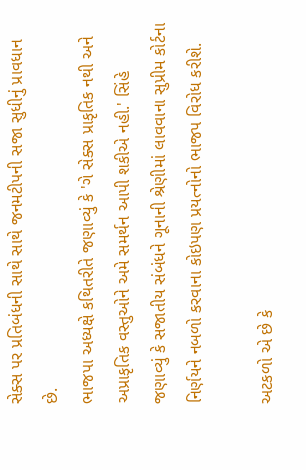સેક્સ પર પ્રતિબંધની સાથે સાથે જનમટીપની સજા સુધીનું પ્રાવધાન છે.
ભાજપા અધ્યક્ષે કથિતરીતે જણાવ્યું કે 'ગે સેક્સ પ્રાકૃતિક નથી અને અપ્રાકૃતિક વસ્તુઓને અમે સમર્થન આપી શકીએ નહી.' સિંહે જણાવ્યું કે સજાતીય સંબંધને ગૂનાની શ્રેણીમાં લાવવાના સુપ્રીમ કોર્ટના નિર્ણયને નબળો કરવાના કોઇપણ પ્રયત્નોનો ભાજપ વિરોધ કરીશે.

અટકળો એ છે કે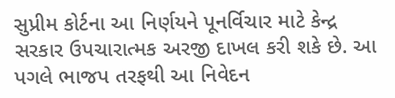સુપ્રીમ કોર્ટના આ નિર્ણયને પૂનર્વિચાર માટે કેન્દ્ર સરકાર ઉપચારાત્મક અરજી દાખલ કરી શકે છે. આ પગલે ભાજપ તરફથી આ નિવેદન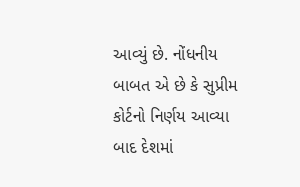આવ્યું છે. નોંધનીય બાબત એ છે કે સુપ્રીમ કોર્ટનો નિર્ણય આવ્યા બાદ દેશમાં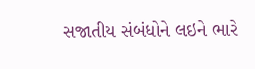સજાતીય સંબંધોને લઇને ભારે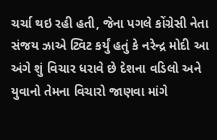ચર્ચા થઇ રહી હતી, જેના પગલે કોંગ્રેસી નેતા સંજય ઝાએ ટ્વિટ કર્યું હતું કે નરેન્દ્ર મોદી આ અંગે શું વિચાર ધરાવે છે દેશના વડિલો અને યુવાનો તેમના વિચારો જાણવા માંગે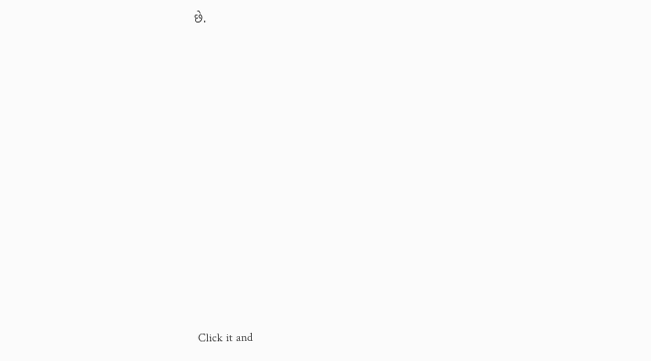છે.












Click it and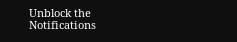Unblock the Notifications